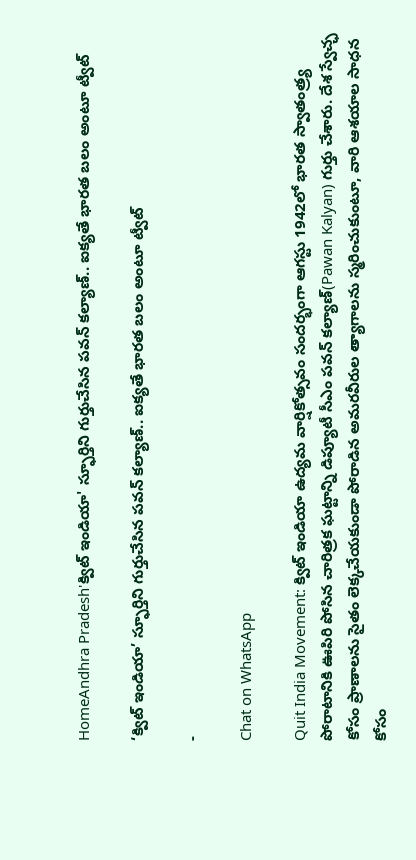HomeAndhra Pradesh'క్విట్ ఇండియా' స్ఫూర్తిని గుర్తుచేసిన పవన్ కల్యాణ్.. ఐక్యతే భారత బలం అంటూ ట్వీట్

‘క్విట్ ఇండియా’ స్ఫూర్తిని గుర్తుచేసిన పవన్ కల్యాణ్.. ఐక్యతే భారత బలం అంటూ ట్వీట్

-

Chat on WhatsApp

Quit India Movement: క్విట్ ఇండియా ఉద్యమ వార్షికోత్సవం సందర్భంగా ఆగస్టు 1942లో భారత స్వాతంత్ర్య పోరాటానికి ఊపిరి పోసిన చారిత్రక ఘట్టాన్ని డిప్యూటీ సీఎం పవన్ కల్యాణ్(Pawan Kalyan) గుర్తు చేశారు. దేశ స్వేచ్ఛ కోసం ప్రాణాలను సైతం లెక్కచేయకుండా పోరాడిన అమరవీరుల త్యాగాలను స్మరించుకుంటూ, వారి ఆశయాల సాధన కోసం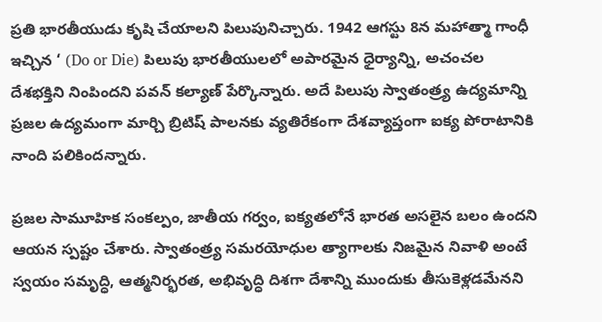ప్రతి భారతీయుడు కృషి చేయాలని పిలుపునిచ్చారు. 1942 ఆగస్టు 8న మహాత్మా గాంధీ ఇచ్చిన ‘ (Do or Die) పిలుపు భారతీయులలో అపారమైన ధైర్యాన్ని, అచంచల దేశభక్తిని నింపిందని పవన్ కల్యాణ్ పేర్కొన్నారు. అదే పిలుపు స్వాతంత్ర్య ఉద్యమాన్ని ప్రజల ఉద్యమంగా మార్చి బ్రిటిష్ పాలనకు వ్యతిరేకంగా దేశవ్యాప్తంగా ఐక్య పోరాటానికి నాంది పలికిందన్నారు.

ప్రజల సామూహిక సంకల్పం, జాతీయ గర్వం, ఐక్యతలోనే భారత అసలైన బలం ఉందని ఆయన స్పష్టం చేశారు. స్వాతంత్ర్య సమరయోధుల త్యాగాలకు నిజమైన నివాళి అంటే స్వయం సమృద్ధి, ఆత్మనిర్భరత, అభివృద్ధి దిశగా దేశాన్ని ముందుకు తీసుకెళ్లడమేనని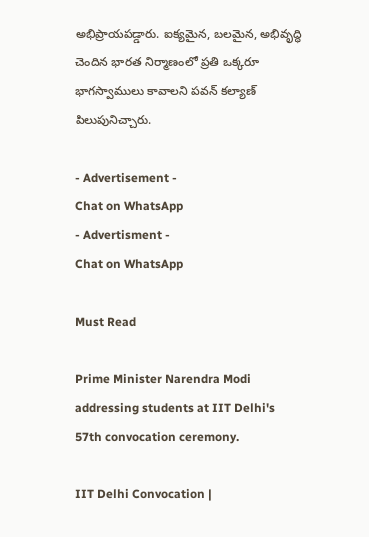అభిప్రాయపడ్డారు. ఐక్యమైన, బలమైన, అభివృద్ధి చెందిన భారత నిర్మాణంలో ప్రతి ఒక్కరూ భాగస్వాములు కావాలని పవన్ కల్యాణ్ పిలుపునిచ్చారు.

- Advertisement -
Chat on WhatsApp
- Advertisment -
Chat on WhatsApp

Must Read

Prime Minister Narendra Modi addressing students at IIT Delhi's 57th convocation ceremony.

IIT Delhi Convocation |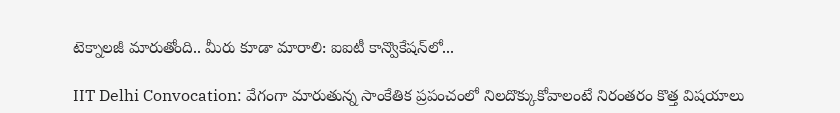టెక్నాలజీ మారుతోంది.. మీరు కూడా మారాలి: ఐఐటీ కాన్వొకేషన్‌లో...

IIT Delhi Convocation: వేగంగా మారుతున్న సాంకేతిక ప్రపంచంలో నిలదొక్కుకోవాలంటే నిరంతరం కొత్త విషయాలు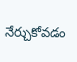నేర్చుకోవడం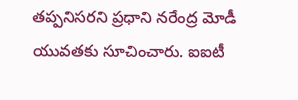తప్పనిసరని ప్రధాని నరేంద్ర మోడీ యువతకు సూచించారు. ఐఐటీ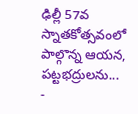ఢిల్లీ 57వ స్నాతకోత్సవంలో పాల్గొన్న ఆయన, పట్టభద్రులను...
-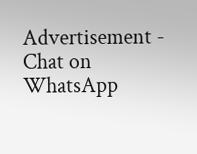Advertisement -
Chat on WhatsApp